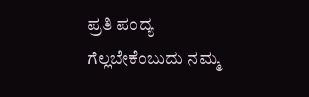ಪ್ರತಿ ಪಂದ್ಯ ಗೆಲ್ಲಬೇಕೆಂಬುದು ನಮ್ಮ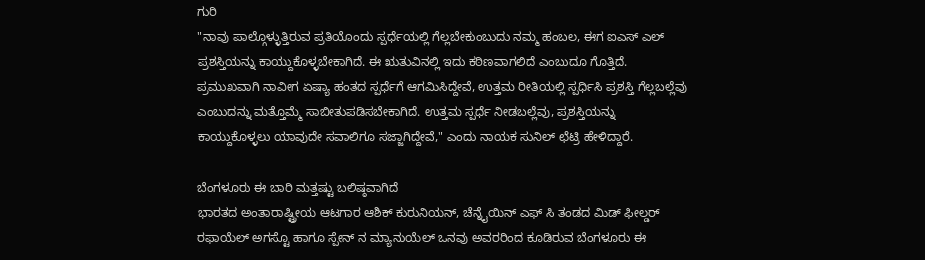ಗುರಿ
"ನಾವು ಪಾಲ್ಗೊಳ್ಳುತ್ತಿರುವ ಪ್ರತಿಯೊಂದು ಸ್ಪರ್ಧೆಯಲ್ಲಿ ಗೆಲ್ಲಬೇಕುಂಬುದು ನಮ್ಮ ಹಂಬಲ, ಈಗ ಐಎಸ್ ಎಲ್ ಪ್ರಶಸ್ತಿಯನ್ನು ಕಾಯ್ದುಕೊಳ್ಳಬೇಕಾಗಿದೆ. ಈ ಋತುವಿನಲ್ಲಿ ಇದು ಕಠಿಣವಾಗಲಿದೆ ಎಂಬುದೂ ಗೊತ್ತಿದೆ. ಪ್ರಮುಖವಾಗಿ ನಾವೀಗ ಏಷ್ಯಾ ಹಂತದ ಸ್ಪರ್ಧೆಗೆ ಆಗಮಿಸಿದ್ದೇವೆ, ಉತ್ತಮ ರೀತಿಯಲ್ಲಿ ಸ್ಪರ್ಧಿಸಿ ಪ್ರಶಸ್ತಿ ಗೆಲ್ಲಬಲ್ಲೆವು ಎಂಬುದನ್ನು ಮತ್ತೊಮ್ಮೆ ಸಾಬೀತುಪಡಿಸಬೇಕಾಗಿದೆ. ಉತ್ತಮ ಸ್ಪರ್ಧೆ ನೀಡಬಲ್ಲೆವು, ಪ್ರಶಸ್ತಿಯನ್ನು ಕಾಯ್ದುಕೊಳ್ಳಲು ಯಾವುದೇ ಸವಾಲಿಗೂ ಸಜ್ಜಾಗಿದ್ದೇವೆ," ಎಂದು ನಾಯಕ ಸುನಿಲ್ ಛೆಟ್ರಿ ಹೇಳಿದ್ದಾರೆ.

ಬೆಂಗಳೂರು ಈ ಬಾರಿ ಮತ್ತಷ್ಟು ಬಲಿಷ್ಠವಾಗಿದೆ
ಭಾರತದ ಅಂತಾರಾಷ್ಟ್ರೀಯ ಆಟಗಾರ ಆಶಿಕ್ ಕುರುನಿಯನ್, ಚೆನ್ನೈಯಿನ್ ಎಫ್ ಸಿ ತಂಡದ ಮಿಡ್ ಫೀಲ್ಡರ್ ರಫಾಯೆಲ್ ಅಗಸ್ಟೊ ಹಾಗೂ ಸ್ಪೇನ್ ನ ಮ್ಯಾನುಯೆಲ್ ಒನವು ಅವರರಿಂದ ಕೂಡಿರುವ ಬೆಂಗಳೂರು ಈ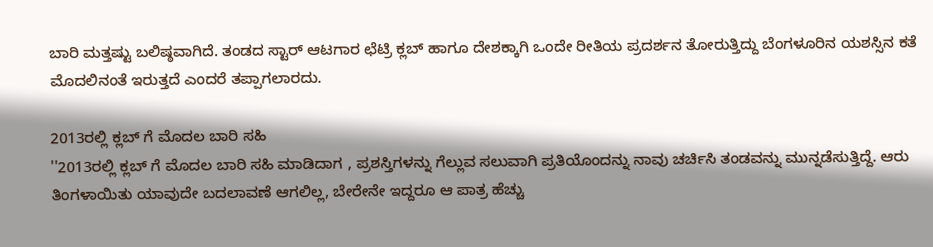ಬಾರಿ ಮತ್ತಷ್ಟು ಬಲಿಷ್ಠವಾಗಿದೆ. ತಂಡದ ಸ್ಟಾರ್ ಆಟಗಾರ ಛೆಟ್ರಿ ಕ್ಲಬ್ ಹಾಗೂ ದೇಶಕ್ಕಾಗಿ ಒಂದೇ ರೀತಿಯ ಪ್ರದರ್ಶನ ತೋರುತ್ತಿದ್ದು ಬೆಂಗಳೂರಿನ ಯಶಸ್ಸಿನ ಕತೆ ಮೊದಲಿನಂತೆ ಇರುತ್ತದೆ ಎಂದರೆ ತಪ್ಪಾಗಲಾರದು.

2013ರಲ್ಲಿ ಕ್ಲಬ್ ಗೆ ಮೊದಲ ಬಾರಿ ಸಹಿ
''2013ರಲ್ಲಿ ಕ್ಲಬ್ ಗೆ ಮೊದಲ ಬಾರಿ ಸಹಿ ಮಾಡಿದಾಗ , ಪ್ರಶಸ್ತಿಗಳನ್ನು ಗೆಲ್ಲುವ ಸಲುವಾಗಿ ಪ್ರತಿಯೊಂದನ್ನು ನಾವು ಚರ್ಚಿಸಿ ತಂಡವನ್ನು ಮುನ್ನಡೆಸುತ್ತಿದ್ದೆ. ಆರು ತಿಂಗಳಾಯಿತು ಯಾವುದೇ ಬದಲಾವಣೆ ಆಗಲಿಲ್ಲ, ಬೇರೇನೇ ಇದ್ದರೂ ಆ ಪಾತ್ರ ಹೆಚ್ಚು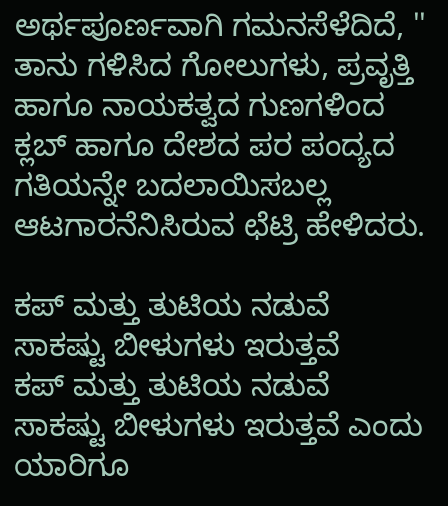ಅರ್ಥಪೂರ್ಣವಾಗಿ ಗಮನಸೆಳೆದಿದೆ, '' ತಾನು ಗಳಿಸಿದ ಗೋಲುಗಳು, ಪ್ರವೃತ್ತಿ ಹಾಗೂ ನಾಯಕತ್ವದ ಗುಣಗಳಿಂದ ಕ್ಲಬ್ ಹಾಗೂ ದೇಶದ ಪರ ಪಂದ್ಯದ ಗತಿಯನ್ನೇ ಬದಲಾಯಿಸಬಲ್ಲ ಆಟಗಾರನೆನಿಸಿರುವ ಛೆಟ್ರಿ ಹೇಳಿದರು.

ಕಪ್ ಮತ್ತು ತುಟಿಯ ನಡುವೆ ಸಾಕಷ್ಟು ಬೀಳುಗಳು ಇರುತ್ತವೆ
ಕಪ್ ಮತ್ತು ತುಟಿಯ ನಡುವೆ ಸಾಕಷ್ಟು ಬೀಳುಗಳು ಇರುತ್ತವೆ ಎಂದು ಯಾರಿಗೂ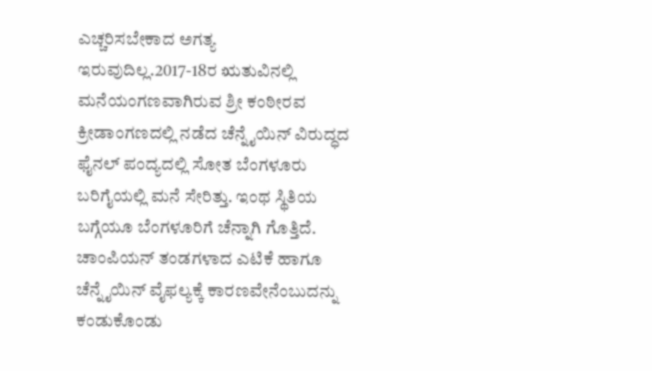ಎಚ್ಚರಿಸಬೇಕಾದ ಅಗತ್ಯ ಇರುವುದಿಲ್ಲ.2017-18ರ ಋತುವಿನಲ್ಲಿ ಮನೆಯಂಗಣವಾಗಿರುವ ಶ್ರೀ ಕಂಠೀರವ ಕ್ರೀಡಾಂಗಣದಲ್ಲಿ ನಡೆದ ಚೆನ್ನೈಯಿನ್ ವಿರುದ್ಧದ ಫೈನಲ್ ಪಂದ್ಯದಲ್ಲಿ ಸೋತ ಬೆಂಗಳೂರು ಬರಿಗೈಯಲ್ಲಿ ಮನೆ ಸೇರಿತ್ತು. ಇಂಥ ಸ್ಥಿತಿಯ ಬಗ್ಗೆಯೂ ಬೆಂಗಳೂರಿಗೆ ಚೆನ್ನಾಗಿ ಗೊತ್ತಿದೆ. ಚಾಂಪಿಯನ್ ತಂಡಗಳಾದ ಎಟಿಕೆ ಹಾಗೂ ಚೆನ್ನೈಯಿನ್ ವೈಫಲ್ಯಕ್ಕೆ ಕಾರಣವೇನೆಂಬುದನ್ನು ಕಂಡುಕೊಂಡು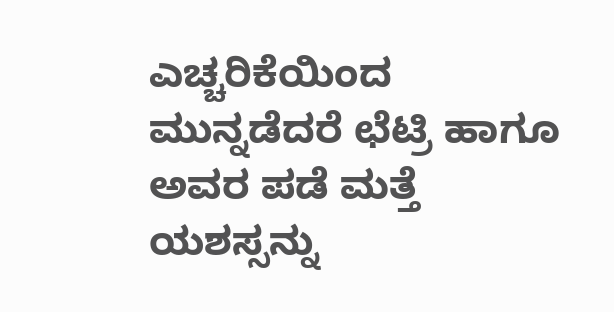ಎಚ್ಚರಿಕೆಯಿಂದ ಮುನ್ನಡೆದರೆ ಛೆಟ್ರಿ ಹಾಗೂ ಅವರ ಪಡೆ ಮತ್ತೆ ಯಶಸ್ಸನ್ನು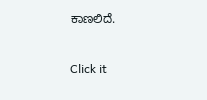ಕಾಣಲಿದೆ.


Click it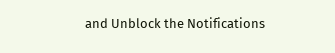and Unblock the Notifications